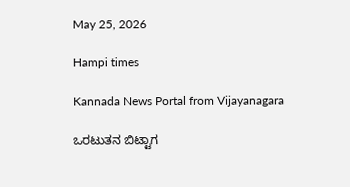May 25, 2026

Hampi times

Kannada News Portal from Vijayanagara

ಒರಟುತನ ಬಿಟ್ಟಾಗ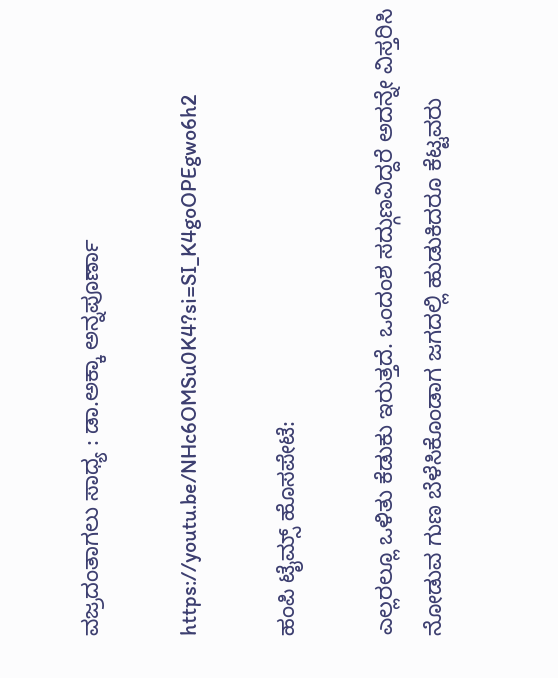ವಜ್ರದಂತಾಗಲು ಸಾಧ್ಯ : ಡಾ.ಅಕ್ಕಾ ಅನ್ನಪೂರ್ಣಾ

https://youtu.be/NHc6OMSu0K4?si=SI_K4goOPEgwo6h2

ಹಂಪಿ ಟೈಮ್ಸ್ ಹೊಸಪೇಟೆ:

ಎಲ್ಲರಲ್ಲೂ ಒಳಿತು ಕೆಡುಕು ಇರುತ್ತದೆ. ಒಂದಂಶ ಸದ್ಗುಣವಿದ್ದರೆ ಅದನ್ನೇ ವಿಸ್ತರಿಸಿ ನೋಡುವ ಗುಣ ಬೆಳೆಸಿಕೊಂಡಾಗ ಜಗದಲ್ಲಿ ಹುಡುಕಿದರೂ ಕೆಟ್ಟವರು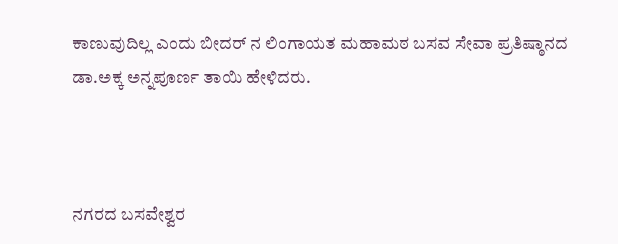ಕಾಣುವುದಿಲ್ಲ ಎಂದು ಬೀದರ್ ನ ಲಿಂಗಾಯತ ಮಹಾಮಠ ಬಸವ ಸೇವಾ ಪ್ರತಿಷ್ಠಾನದ ಡಾ.ಅಕ್ಕ ಅನ್ನಪೂರ್ಣ ತಾಯಿ ಹೇಳಿದರು.



ನಗರದ ಬಸವೇಶ್ವರ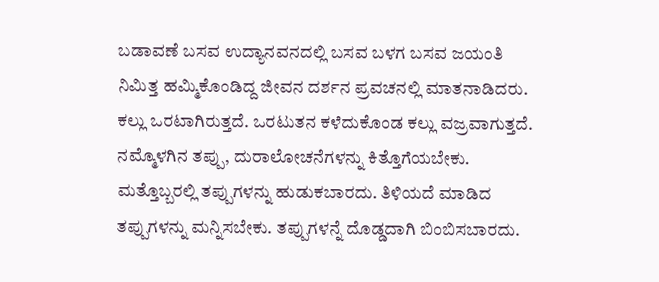ಬಡಾವಣೆ ಬಸವ ಉದ್ಯಾನವನದಲ್ಲಿ ಬಸವ ಬಳಗ ಬಸವ ಜಯಂತಿ ನಿಮಿತ್ತ ಹಮ್ಮಿಕೊಂಡಿದ್ದ ಜೀವನ‌ ದರ್ಶನ ಪ್ರವಚನಲ್ಲಿ ಮಾತನಾಡಿದರು. ಕಲ್ಲು ಒರಟಾಗಿರುತ್ತದೆ. ಒರಟುತನ ಕಳೆದುಕೊಂಡ ಕಲ್ಲು ವಜ್ರವಾಗುತ್ತದೆ. ನಮ್ಮೊಳಗಿನ ತಪ್ಪು, ದುರಾಲೋಚನೆಗಳನ್ನು ಕಿತ್ತೊಗೆಯಬೇಕು. ಮತ್ತೊಬ್ಬರಲ್ಲಿ ತಪ್ಪುಗಳನ್ನು ಹುಡುಕಬಾರದು. ತಿಳಿಯದೆ ಮಾಡಿದ ತಪ್ಪುಗಳನ್ನು ಮನ್ನಿಸಬೇಕು. ತಪ್ಪುಗಳನ್ನೆ ದೊಡ್ಡದಾಗಿ ಬಿಂಬಿಸಬಾರದು.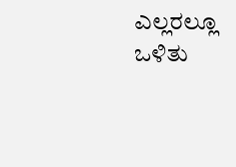ಎಲ್ಲರಲ್ಲೂ ಒಳಿತು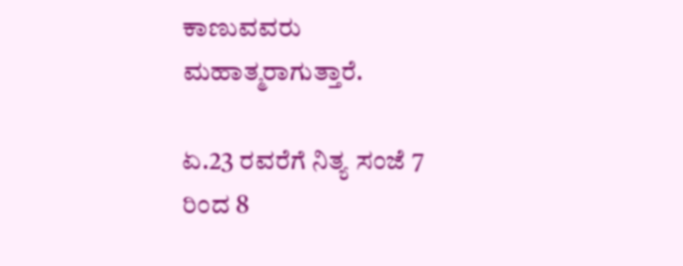ಕಾಣುವವರು ಮಹಾತ್ಮರಾಗುತ್ತಾರೆ.

ಏ.23 ರವರೆಗೆ ನಿತ್ಯ ಸಂಜೆ 7 ರಿಂದ 8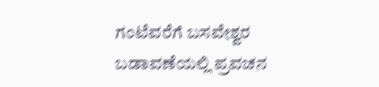ಗಂಟೆವರೆಗೆ ಬಸವೇಶ್ವರ ಬಡಾವಣೆಯಲ್ಲಿ ಪ್ರವಚನ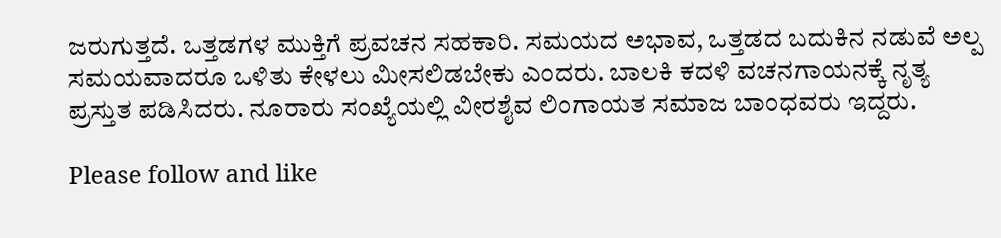ಜರುಗುತ್ತದೆ. ಒತ್ತಡಗಳ ಮುಕ್ತಿಗೆ ಪ್ರವಚನ ಸಹಕಾರಿ. ಸಮಯದ ಅಭಾವ, ಒತ್ತಡದ ಬದುಕಿನ ನಡುವೆ ಅಲ್ಪ ಸಮಯವಾದರೂ ಒಳಿತು ಕೇಳಲು ಮೀಸಲಿಡಬೇಕು ಎಂದರು. ಬಾಲಕಿ ಕದಳಿ‌ ವಚನಗಾಯನಕ್ಕೆ ನೃತ್ಯ ಪ್ರಸ್ತುತ ಪಡಿಸಿದರು. ನೂರಾರು ಸಂಖ್ಯೆಯಲ್ಲಿ ವೀರಶೈವ ಲಿಂಗಾಯತ ಸಮಾಜ ಬಾಂಧವರು ಇದ್ದರು.

Please follow and like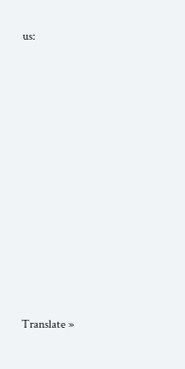us:











Translate »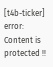[t4b-ticker]
error: Content is protected !!